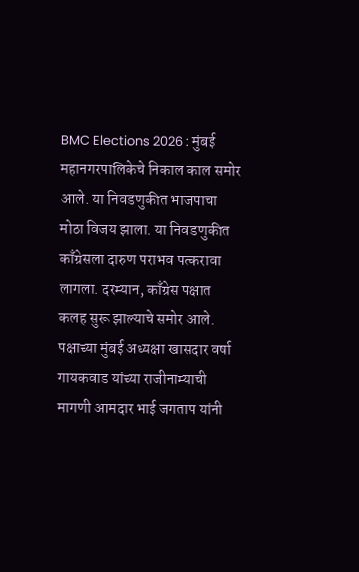BMC Elections 2026 : मुंबई महानगरपालिकेचे निकाल काल समोर आले. या निवडणुकीत भाजपाचा मोठा विजय झाला. या निवडणुकीत काँग्रेसला दारुण पराभव पत्करावा लागला. दरम्यान, काँग्रेस पक्षात कलह सुरू झाल्याचे समोर आले. पक्षाच्या मुंबई अध्यक्षा खासदार वर्षा गायकवाड यांच्या राजीनाम्याची मागणी आमदार भाई जगताप यांनी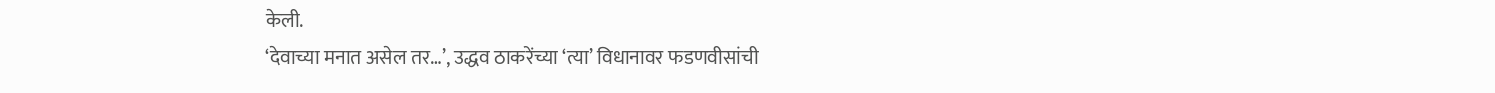केली.
‘देवाच्या मनात असेल तर…’, उद्धव ठाकरेंच्या ‘त्या’ विधानावर फडणवीसांची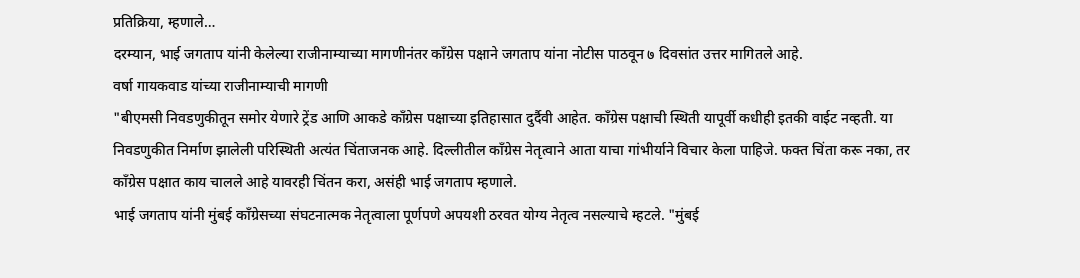प्रतिक्रिया, म्हणाले…
दरम्यान, भाई जगताप यांनी केलेल्या राजीनाम्याच्या मागणीनंतर काँग्रेस पक्षाने जगताप यांना नोटीस पाठवून ७ दिवसांत उत्तर मागितले आहे.
वर्षा गायकवाड यांच्या राजीनाम्याची मागणी
"बीएमसी निवडणुकीतून समोर येणारे ट्रेंड आणि आकडे काँग्रेस पक्षाच्या इतिहासात दुर्दैवी आहेत. काँग्रेस पक्षाची स्थिती यापूर्वी कधीही इतकी वाईट नव्हती. या निवडणुकीत निर्माण झालेली परिस्थिती अत्यंत चिंताजनक आहे. दिल्लीतील काँग्रेस नेतृत्वाने आता याचा गांभीर्याने विचार केला पाहिजे. फक्त चिंता करू नका, तर काँग्रेस पक्षात काय चालले आहे यावरही चिंतन करा, असंही भाई जगताप म्हणाले.
भाई जगताप यांनी मुंबई काँग्रेसच्या संघटनात्मक नेतृत्वाला पूर्णपणे अपयशी ठरवत योग्य नेतृत्व नसल्याचे म्हटले. "मुंबई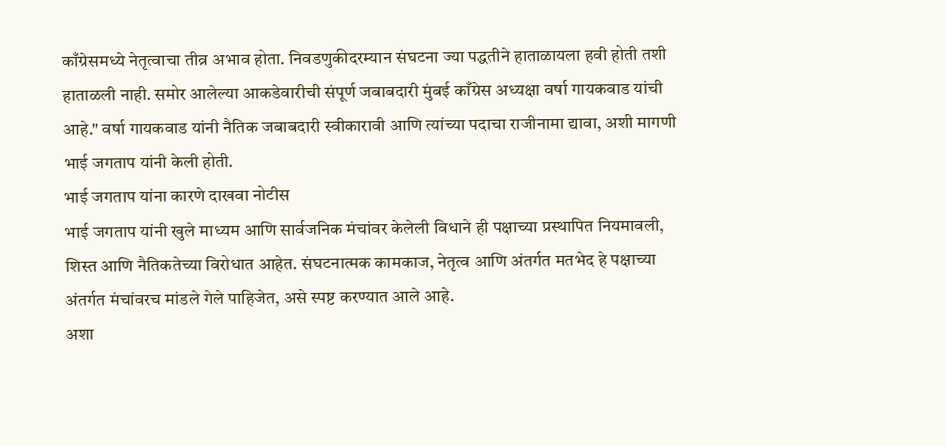काँग्रेसमध्ये नेतृत्वाचा तीव्र अभाव होता. निवडणुकीदरम्यान संघटना ज्या पद्धतीने हाताळायला हवी होती तशी हाताळली नाही. समोर आलेल्या आकडेवारीची संपूर्ण जबाबदारी मुंबई काँग्रेस अध्यक्षा वर्षा गायकवाड यांची आहे." वर्षा गायकवाड यांनी नैतिक जबाबदारी स्वीकारावी आणि त्यांच्या पदाचा राजीनामा द्यावा, अशी मागणी भाई जगताप यांनी केली होती.
भाई जगताप यांना कारणे दाखवा नोटीस
भाई जगताप यांनी खुले माध्यम आणि सार्वजनिक मंचांवर केलेली विधाने ही पक्षाच्या प्रस्थापित नियमावली, शिस्त आणि नैतिकतेच्या विरोधात आहेत. संघटनात्मक कामकाज, नेतृत्व आणि अंतर्गत मतभेद हे पक्षाच्या अंतर्गत मंचांवरच मांडले गेले पाहिजेत, असे स्पष्ट करण्यात आले आहे.
अशा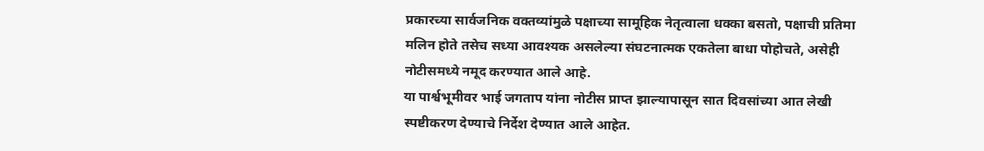प्रकारच्या सार्वजनिक वक्तव्यांमुळे पक्षाच्या सामूहिक नेतृत्वाला धक्का बसतो, पक्षाची प्रतिमा मलिन होते तसेच सध्या आवश्यक असलेल्या संघटनात्मक एकतेला बाधा पोहोचते, असेही नोटीसमध्ये नमूद करण्यात आले आहे.
या पार्श्वभूमीवर भाई जगताप यांना नोटीस प्राप्त झाल्यापासून सात दिवसांच्या आत लेखी स्पष्टीकरण देण्याचे निर्देश देण्यात आले आहेत.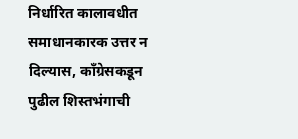निर्धारित कालावधीत समाधानकारक उत्तर न दिल्यास, काँग्रेसकडून पुढील शिस्तभंगाची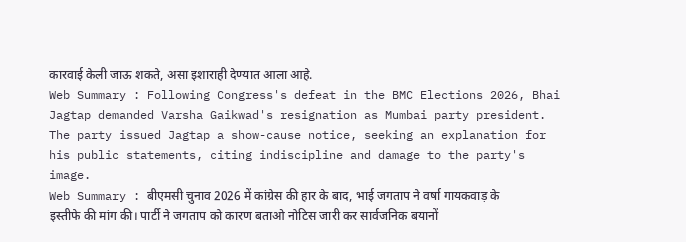कारवाई केली जाऊ शकते, असा इशाराही देण्यात आला आहे.
Web Summary : Following Congress's defeat in the BMC Elections 2026, Bhai Jagtap demanded Varsha Gaikwad's resignation as Mumbai party president. The party issued Jagtap a show-cause notice, seeking an explanation for his public statements, citing indiscipline and damage to the party's image.
Web Summary : बीएमसी चुनाव 2026 में कांग्रेस की हार के बाद, भाई जगताप ने वर्षा गायकवाड़ के इस्तीफे की मांग की। पार्टी ने जगताप को कारण बताओ नोटिस जारी कर सार्वजनिक बयानों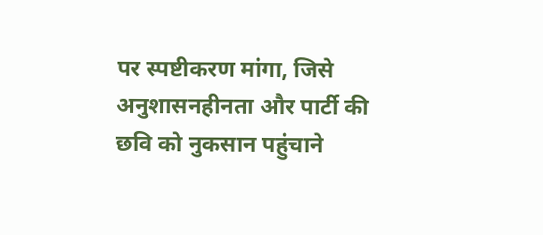पर स्पष्टीकरण मांगा, जिसे अनुशासनहीनता और पार्टी की छवि को नुकसान पहुंचाने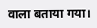वाला बताया गया।